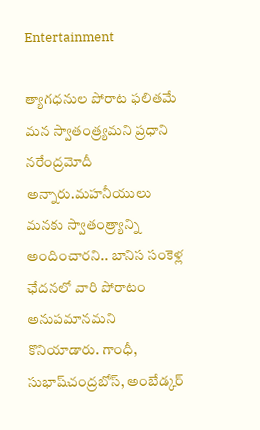Entertainment

త్యాగధనుల పోరాట ఫలితమే మన స్వాతంత్ర్యమని ప్రధాని నరేంద్రమోదీ అన్నారు.మహనీయులు మనకు స్వాతంత్ర్యాన్ని అందించారని.. బానిస సంకెళ్ల ఛేదనలో వారి పోరాటం అనుపమానమని కొనియాడారు. గాంధీ, సుభాష్‌చంద్రబోస్‌, అంబేడ్కర్‌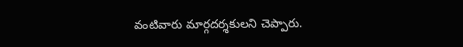వంటివారు మార్గదర్శకులని చెప్పారు.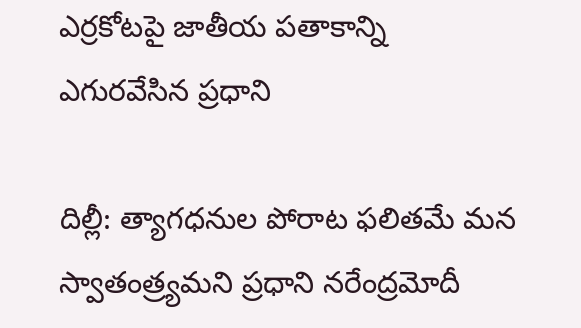ఎర్రకోటపై జాతీయ పతాకాన్ని ఎగురవేసిన ప్రధాని

దిల్లీ: త్యాగధనుల పోరాట ఫలితమే మన స్వాతంత్ర్యమని ప్రధాని నరేంద్రమోదీ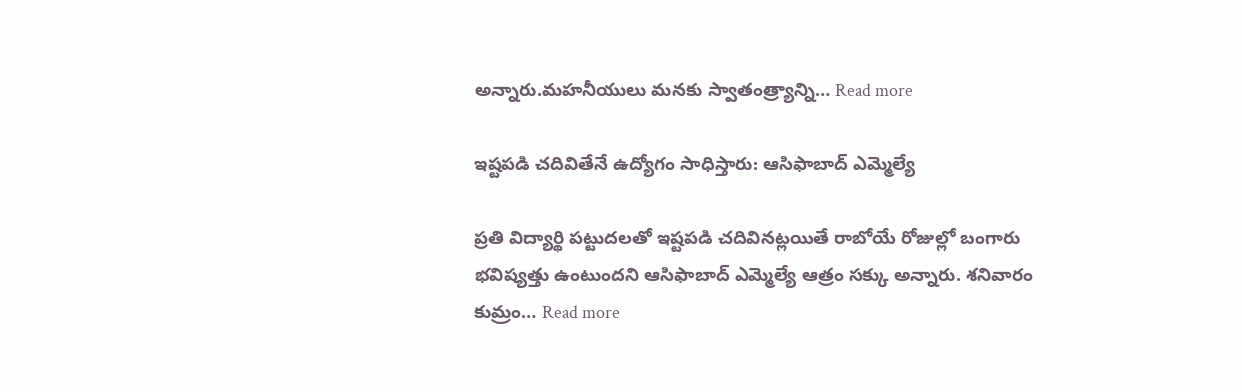అన్నారు.మహనీయులు మనకు స్వాతంత్ర్యాన్ని… Read more

ఇష్టపడి చదివితేనే ఉద్యోగం సాధిస్తారు: ఆసిఫాబాద్ ఎమ్మెల్యే

ప్రతి విద్యార్థి పట్టుదలతో ఇష్టపడి చదివినట్లయితే రాబోయే రోజుల్లో బంగారు భవిష్యత్తు ఉంటుందని ఆసిఫాబాద్ ఎమ్మెల్యే ఆత్రం సక్కు అన్నారు. శనివారం కుమ్రం… Read more